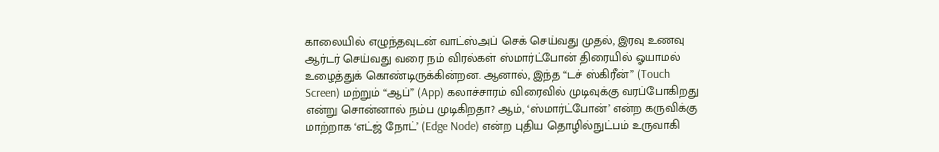காலையில் எழுந்தவுடன் வாட்ஸ்அப் செக் செய்வது முதல், இரவு உணவு ஆர்டர் செய்வது வரை நம் விரல்கள் ஸ்மார்ட்போன் திரையில் ஓயாமல் உழைத்துக் கொண்டிருக்கின்றன. ஆனால், இந்த “டச் ஸ்கிரீன்” (Touch Screen) மற்றும் “ஆப்” (App) கலாச்சாரம் விரைவில் முடிவுக்கு வரப்போகிறது என்று சொன்னால் நம்ப முடிகிறதா? ஆம், ‘ஸ்மார்ட்போன்’ என்ற கருவிக்கு மாற்றாக ‘எட்ஜ் நோட்’ (Edge Node) என்ற புதிய தொழில்நுட்பம் உருவாகி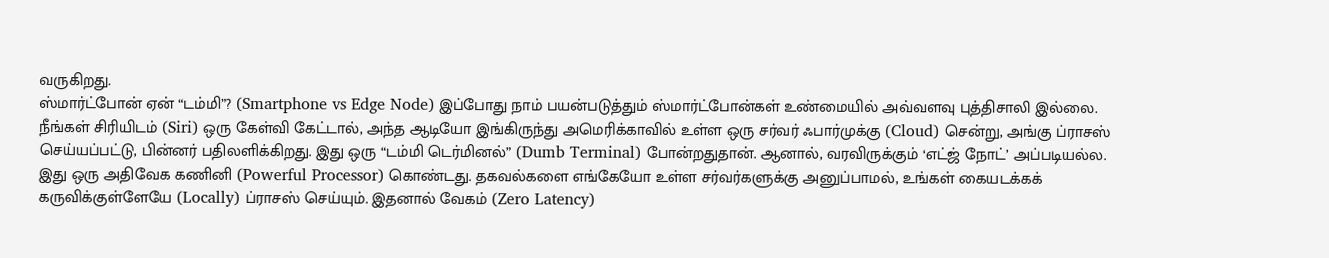வருகிறது.
ஸ்மார்ட்போன் ஏன் “டம்மி”? (Smartphone vs Edge Node) இப்போது நாம் பயன்படுத்தும் ஸ்மார்ட்போன்கள் உண்மையில் அவ்வளவு புத்திசாலி இல்லை. நீங்கள் சிரியிடம் (Siri) ஒரு கேள்வி கேட்டால், அந்த ஆடியோ இங்கிருந்து அமெரிக்காவில் உள்ள ஒரு சர்வர் ஃபார்முக்கு (Cloud) சென்று, அங்கு ப்ராசஸ் செய்யப்பட்டு, பின்னர் பதிலளிக்கிறது. இது ஒரு “டம்மி டெர்மினல்” (Dumb Terminal) போன்றதுதான். ஆனால், வரவிருக்கும் ‘எட்ஜ் நோட்’ அப்படியல்ல. இது ஒரு அதிவேக கணினி (Powerful Processor) கொண்டது. தகவல்களை எங்கேயோ உள்ள சர்வர்களுக்கு அனுப்பாமல், உங்கள் கையடக்கக் கருவிக்குள்ளேயே (Locally) ப்ராசஸ் செய்யும். இதனால் வேகம் (Zero Latency)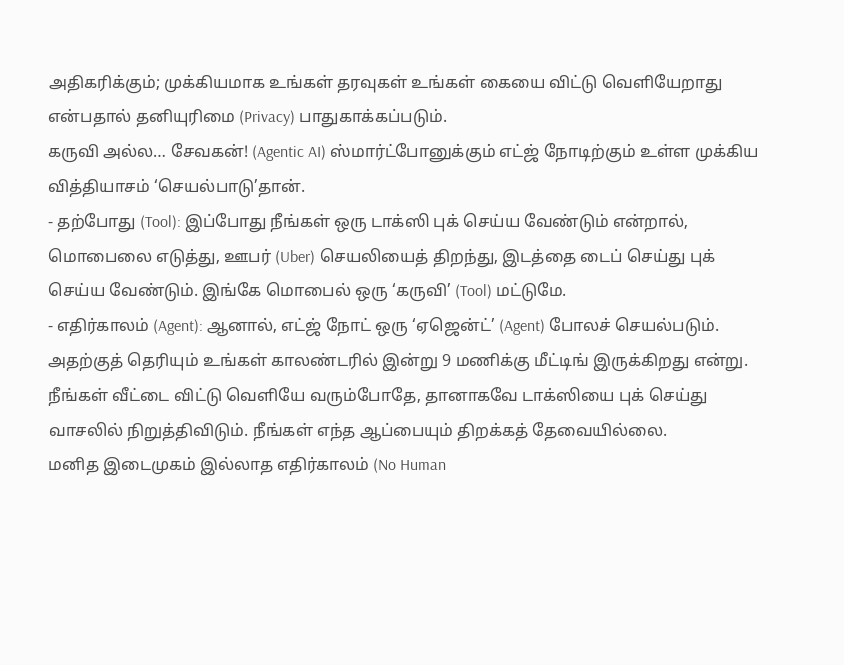அதிகரிக்கும்; முக்கியமாக உங்கள் தரவுகள் உங்கள் கையை விட்டு வெளியேறாது என்பதால் தனியுரிமை (Privacy) பாதுகாக்கப்படும்.
கருவி அல்ல… சேவகன்! (Agentic AI) ஸ்மார்ட்போனுக்கும் எட்ஜ் நோடிற்கும் உள்ள முக்கிய வித்தியாசம் ‘செயல்பாடு’தான்.
- தற்போது (Tool): இப்போது நீங்கள் ஒரு டாக்ஸி புக் செய்ய வேண்டும் என்றால், மொபைலை எடுத்து, ஊபர் (Uber) செயலியைத் திறந்து, இடத்தை டைப் செய்து புக் செய்ய வேண்டும். இங்கே மொபைல் ஒரு ‘கருவி’ (Tool) மட்டுமே.
- எதிர்காலம் (Agent): ஆனால், எட்ஜ் நோட் ஒரு ‘ஏஜென்ட்’ (Agent) போலச் செயல்படும். அதற்குத் தெரியும் உங்கள் காலண்டரில் இன்று 9 மணிக்கு மீட்டிங் இருக்கிறது என்று. நீங்கள் வீட்டை விட்டு வெளியே வரும்போதே, தானாகவே டாக்ஸியை புக் செய்து வாசலில் நிறுத்திவிடும். நீங்கள் எந்த ஆப்பையும் திறக்கத் தேவையில்லை.
மனித இடைமுகம் இல்லாத எதிர்காலம் (No Human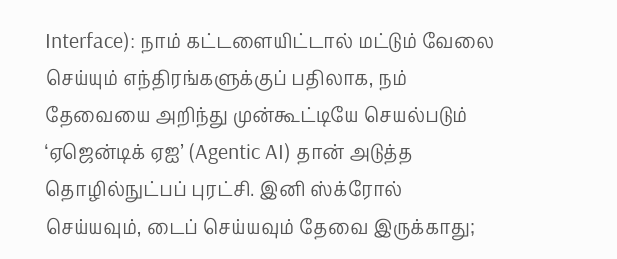Interface): நாம் கட்டளையிட்டால் மட்டும் வேலை செய்யும் எந்திரங்களுக்குப் பதிலாக, நம் தேவையை அறிந்து முன்கூட்டியே செயல்படும் ‘ஏஜென்டிக் ஏஐ’ (Agentic AI) தான் அடுத்த தொழில்நுட்பப் புரட்சி. இனி ஸ்க்ரோல் செய்யவும், டைப் செய்யவும் தேவை இருக்காது;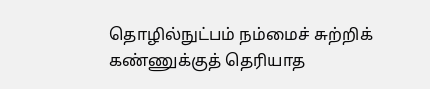தொழில்நுட்பம் நம்மைச் சுற்றிக் கண்ணுக்குத் தெரியாத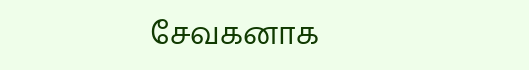சேவகனாக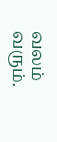வலம் வரும்.